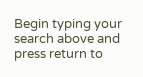Begin typing your search above and press return to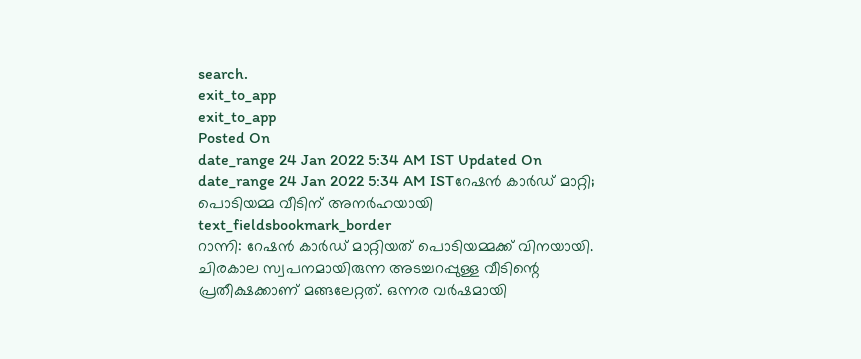search.
exit_to_app
exit_to_app
Posted On
date_range 24 Jan 2022 5:34 AM IST Updated On
date_range 24 Jan 2022 5:34 AM ISTറേഷൻ കാർഡ് മാറ്റി; പൊടിയമ്മ വീടിന് അനർഹയായി
text_fieldsbookmark_border
റാന്നി: റേഷൻ കാർഡ് മാറ്റിയത് പൊടിയമ്മക്ക് വിനയായി. ചിരകാല സ്വപനമായിരുന്ന അടച്ചറപ്പുള്ള വീടിന്റെ പ്രതീക്ഷക്കാണ് മങ്ങലേറ്റത്. ഒന്നര വർഷമായി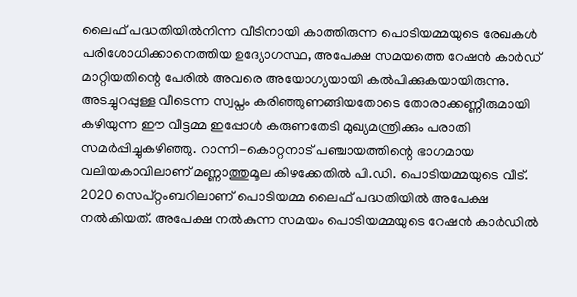ലൈഫ് പദ്ധതിയിൽനിന്ന വീടിനായി കാത്തിരുന്ന പൊടിയമ്മയുടെ രേഖകൾ പരിശോധിക്കാനെത്തിയ ഉദ്യോഗസ്ഥ, അപേക്ഷ സമയത്തെ റേഷൻ കാർഡ് മാറ്റിയതിന്റെ പേരിൽ അവരെ അയോഗ്യയായി കൽപിക്കുകയായിരുന്നു. അടച്ചുറപ്പുള്ള വീടെന്ന സ്വപ്നം കരിഞ്ഞുണങ്ങിയതോടെ തോരാക്കണ്ണീരുമായി കഴിയുന്ന ഈ വീട്ടമ്മ ഇപ്പോൾ കരുണതേടി മുഖ്യമന്ത്രിക്കും പരാതി സമർപ്പിച്ചുകഴിഞ്ഞു. റാന്നി-കൊറ്റനാട് പഞ്ചായത്തിന്റെ ഭാഗമായ വലിയകാവിലാണ് മണ്ണാത്തുമൂല കിഴക്കേതിൽ പി.ഡി. പൊടിയമ്മയുടെ വീട്. 2020 സെപ്റ്റംബറിലാണ് പൊടിയമ്മ ലൈഫ് പദ്ധതിയിൽ അപേക്ഷ നൽകിയത്. അപേക്ഷ നൽകുന്ന സമയം പൊടിയമ്മയുടെ റേഷൻ കാർഡിൽ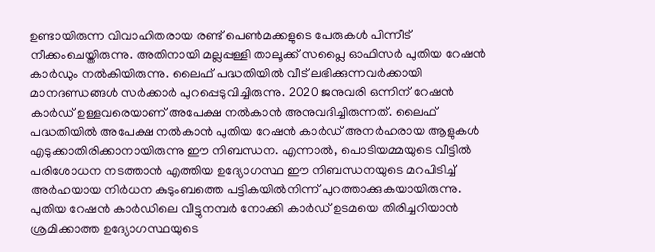ഉണ്ടായിരുന്ന വിവാഹിതരായ രണ്ട് പെൺമക്കളുടെ പേരുകൾ പിന്നീട് നീക്കംചെയ്തിരുന്നു. അതിനായി മല്ലപ്പള്ളി താലൂക്ക് സപ്ലൈ ഓഫിസർ പുതിയ റേഷൻ കാർഡും നൽകിയിരുന്നു. ലൈഫ് പദ്ധതിയിൽ വീട് ലഭിക്കുന്നവർക്കായി മാനദണ്ഡങ്ങൾ സർക്കാർ പുറപ്പെടുവിച്ചിരുന്നു. 2020 ജനുവരി ഒന്നിന് റേഷൻ കാർഡ് ഉള്ളവരെയാണ് അപേക്ഷ നൽകാൻ അനുവദിച്ചിരുന്നത്. ലൈഫ് പദ്ധതിയിൽ അപേക്ഷ നൽകാൻ പുതിയ റേഷൻ കാർഡ് അനർഹരായ ആളുകൾ എടുക്കാതിരിക്കാനായിരുന്നു ഈ നിബന്ധന. എന്നാൽ, പൊടിയമ്മയുടെ വീട്ടിൽ പരിശോധന നടത്താൻ എത്തിയ ഉദ്യോഗസ്ഥ ഈ നിബന്ധനയുടെ മറപിടിച്ച് അർഹയായ നിർധന കുടുംബത്തെ പട്ടികയിൽനിന്ന് പുറത്താക്കുകയായിരുന്നു. പുതിയ റേഷൻ കാർഡിലെ വീട്ടുനമ്പർ നോക്കി കാർഡ് ഉടമയെ തിരിച്ചറിയാൻ ശ്രമിക്കാത്ത ഉദ്യോഗസ്ഥയുടെ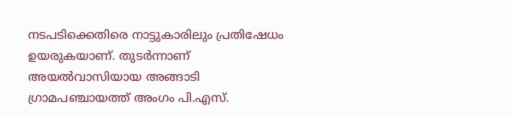നടപടിക്കെതിരെ നാട്ടുകാരിലും പ്രതിഷേധം ഉയരുകയാണ്. തുടർന്നാണ് അയൽവാസിയായ അങ്ങാടി ഗ്രാമപഞ്ചായത്ത് അംഗം പി.എസ്.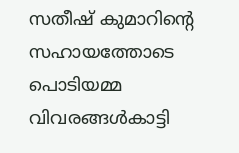സതീഷ് കുമാറിന്റെ സഹായത്തോടെ പൊടിയമ്മ വിവരങ്ങൾകാട്ടി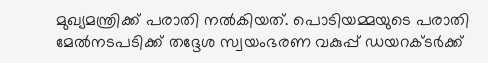മുഖ്യമന്ത്രിക്ക് പരാതി നൽകിയത്. പൊടിയമ്മയുടെ പരാതി മേൽനടപടിക്ക് തദ്ദേശ സ്വയംഭരണ വകുപ്പ് ഡയറക്ടർക്ക്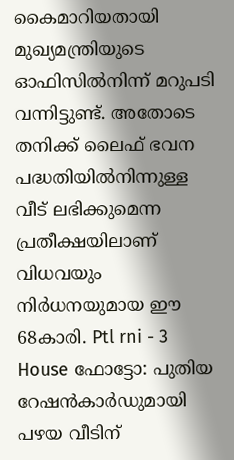കൈമാറിയതായി മുഖ്യമന്ത്രിയുടെ ഓഫിസിൽനിന്ന് മറുപടി വന്നിട്ടുണ്ട്. അതോടെ തനിക്ക് ലൈഫ് ഭവന പദ്ധതിയിൽനിന്നുള്ള വീട് ലഭിക്കുമെന്ന പ്രതീക്ഷയിലാണ് വിധവയും നിർധനയുമായ ഈ 68കാരി. Ptl rni - 3 House ഫോട്ടോ: പുതിയ റേഷൻകാർഡുമായി പഴയ വീടിന്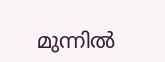മുന്നിൽ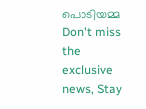പൊടിയമ്മ
Don't miss the exclusive news, Stay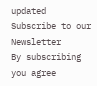updated
Subscribe to our Newsletter
By subscribing you agree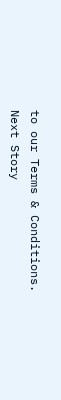to our Terms & Conditions.
Next Story